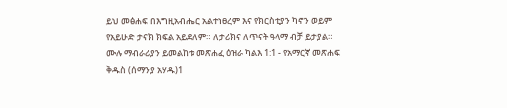ይህ መፅሐፍ በእግዚአብሔር አልተነፀረም እና የክርስቲያን ካኖን ወይም የአይሁድ ታናክ ክፍል አይደለም። ለታሪክና ለጥናት ዓላማ ብቻ ይታያል። ሙሉ ማብራሪያን ይመልከቱ መጽሐፈ ዕዝራ ካልእ 1:1 - የአማርኛ መጽሐፍ ቅዱስ (ሰማንያ አሃዱ)1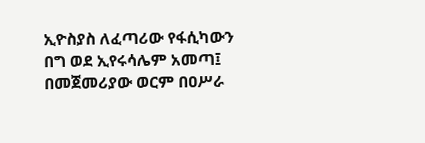ኢዮስያስ ለፈጣሪው የፋሲካውን በግ ወደ ኢየሩሳሌም አመጣ፤ በመጀመሪያው ወርም በዐሥራ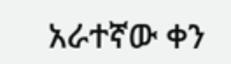አራተኛው ቀን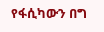የፋሲካውን በግ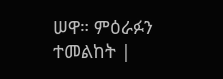ሠዋ። ምዕራፉን ተመልከት |